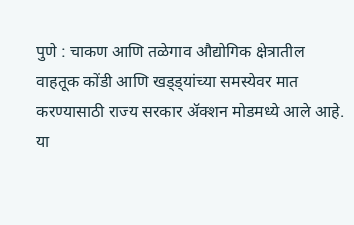पुणे : चाकण आणि तळेगाव औद्योगिक क्षेत्रातील वाहतूक कोंडी आणि खड्ड्यांच्या समस्येवर मात करण्यासाठी राज्य सरकार ॲक्शन मोडमध्ये आले आहे. या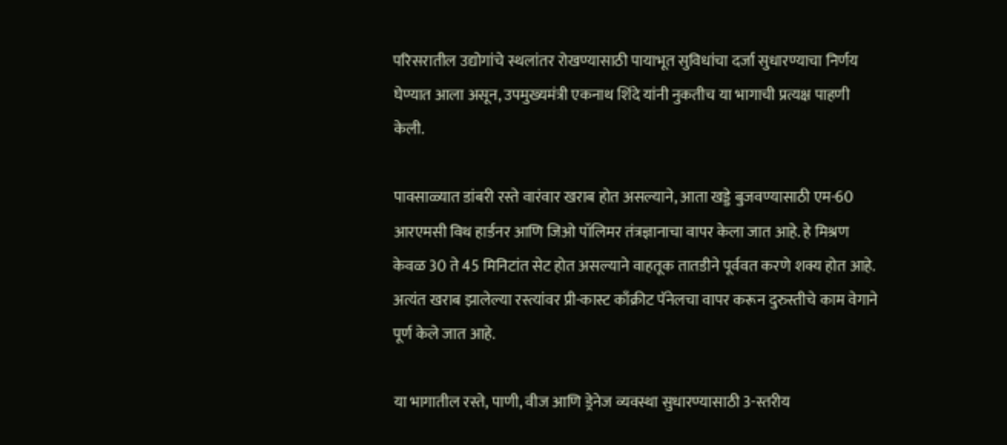परिसरातील उद्योगांचे स्थलांतर रोखण्यासाठी पायाभूत सुविधांचा दर्जा सुधारण्याचा निर्णय घेण्यात आला असून, उपमुख्यमंत्री एकनाथ शिंदे यांनी नुकतीच या भागाची प्रत्यक्ष पाहणी केली.

पावसाळ्यात डांबरी रस्ते वारंवार खराब होत असल्याने, आता खड्डे बुजवण्यासाठी एम-60 आरएमसी विथ हार्डनर आणि जिओ पॉलिमर तंत्रज्ञानाचा वापर केला जात आहे. हे मिश्रण केवळ 30 ते 45 मिनिटांत सेट होत असल्याने वाहतूक तातडीने पूर्ववत करणे शक्य होत आहे. अत्यंत खराब झालेल्या रस्त्यांवर प्री-कास्ट काँक्रीट पॅनेलचा वापर करून दुरुस्तीचे काम वेगाने पूर्ण केले जात आहे.

या भागातील रस्ते, पाणी, वीज आणि ड्रेनेज व्यवस्था सुधारण्यासाठी 3-स्तरीय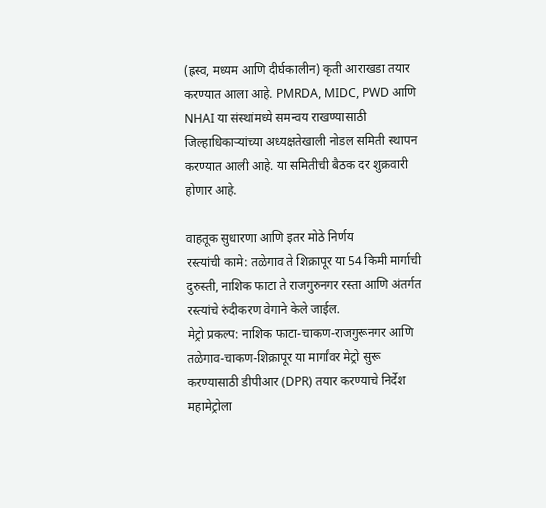(ह्रस्व, मध्यम आणि दीर्घकालीन) कृती आराखडा तयार करण्यात आला आहे. PMRDA, MIDC, PWD आणि NHAI या संस्थांमध्ये समन्वय राखण्यासाठी जिल्हाधिकाऱ्यांच्या अध्यक्षतेखाली नोडल समिती स्थापन करण्यात आली आहे. या समितीची बैठक दर शुक्रवारी होणार आहे.

वाहतूक सुधारणा आणि इतर मोठे निर्णय
रस्त्यांची कामे: तळेगाव ते शिक्रापूर या 54 किमी मार्गाची दुरुस्ती, नाशिक फाटा ते राजगुरुनगर रस्ता आणि अंतर्गत रस्त्यांचे रुंदीकरण वेगाने केले जाईल.
मेट्रो प्रकल्प: नाशिक फाटा-चाकण-राजगुरूनगर आणि तळेगाव-चाकण-शिक्रापूर या मार्गांवर मेट्रो सुरू करण्यासाठी डीपीआर (DPR) तयार करण्याचे निर्देश महामेट्रोला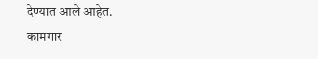देण्यात आले आहेत.
कामगार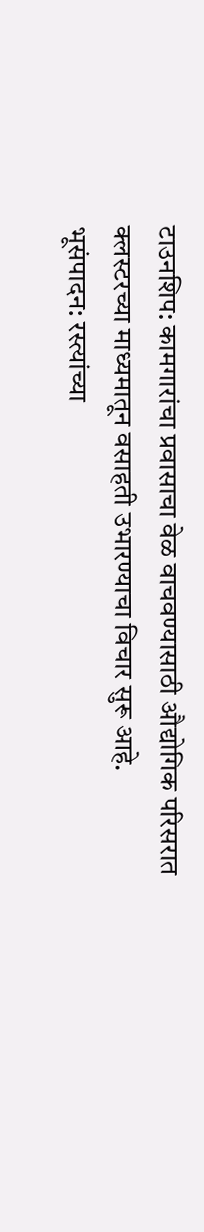टाउनशिप: कामगारांचा प्रवासाचा वेळ वाचवण्यासाठी औद्योगिक परिसरात क्लस्टरच्या माध्यमातून वसाहती उभारण्याचा विचार सुरू आहे.
भूसंपादन: रस्त्यांच्या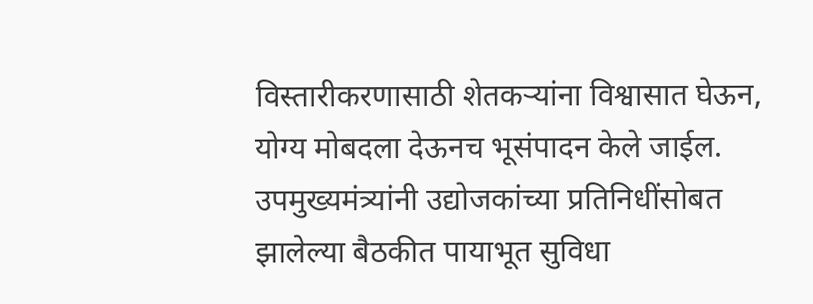विस्तारीकरणासाठी शेतकऱ्यांना विश्वासात घेऊन, योग्य मोबदला देऊनच भूसंपादन केले जाईल.
उपमुख्यमंत्र्यांनी उद्योजकांच्या प्रतिनिधींसोबत झालेल्या बैठकीत पायाभूत सुविधा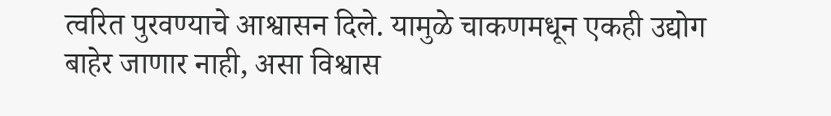त्वरित पुरवण्याचे आश्वासन दिले. यामुळे चाकणमधून एकही उद्योग बाहेर जाणार नाही, असा विश्वास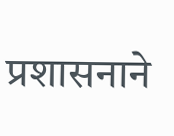प्रशासनाने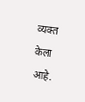व्यक्त केला आहे.